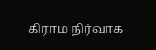கிராம நிர்வாக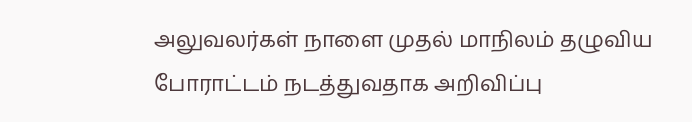அலுவலர்கள் நாளை முதல் மாநிலம் தழுவிய போராட்டம் நடத்துவதாக அறிவிப்பு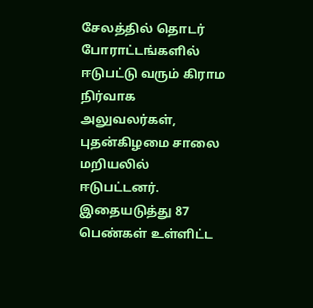சேலத்தில் தொடர் போராட்டங்களில் ஈடுபட்டு வரும் கிராம நிர்வாக அலுவலர்கள், புதன்கிழமை சாலை மறியலில் ஈடுபட்டனர். இதையடுத்து 87 பெண்கள் உள்ளிட்ட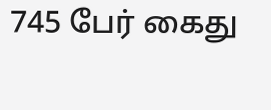745 பேர் கைது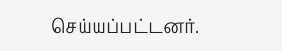செய்யப்பட்டனர்.